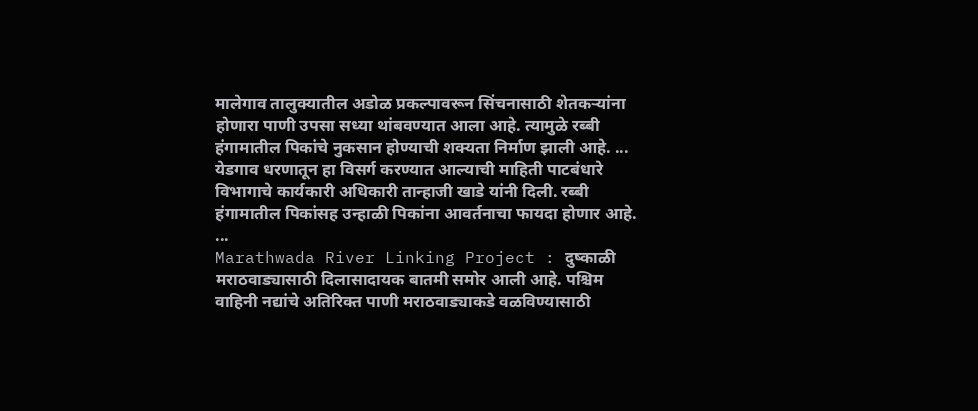मालेगाव तालुक्यातील अडोळ प्रकल्पावरून सिंचनासाठी शेतकऱ्यांना होणारा पाणी उपसा सध्या थांबवण्यात आला आहे. त्यामुळे रब्बी हंगामातील पिकांचे नुकसान होण्याची शक्यता निर्माण झाली आहे. ...
येडगाव धरणातून हा विसर्ग करण्यात आल्याची माहिती पाटबंधारे विभागाचे कार्यकारी अधिकारी तान्हाजी खाडे यांनी दिली. रब्बी हंगामातील पिकांसह उन्हाळी पिकांना आवर्तनाचा फायदा होणार आहे. ...
Marathwada River Linking Project : दुष्काळी मराठवाड्यासाठी दिलासादायक बातमी समोर आली आहे. पश्चिम वाहिनी नद्यांचे अतिरिक्त पाणी मराठवाड्याकडे वळविण्यासाठी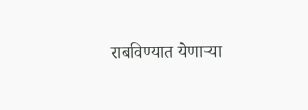राबविण्यात येणाऱ्या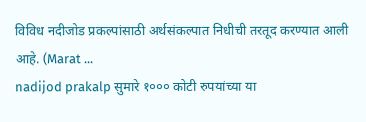विविध नदीजोड प्रकल्पांसाठी अर्थसंकल्पात निधीची तरतूद करण्यात आली आहे. (Marat ...
nadijod prakalp सुमारे १००० कोटी रुपयांच्या या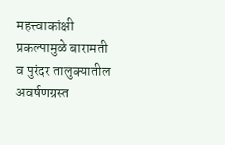महत्त्वाकांक्षी प्रकल्पामुळे बारामती व पुरंदर तालुक्यातील अवर्षणग्रस्त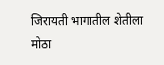जिरायती भागातील शेतीला मोठा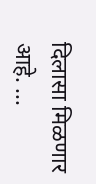दिलासा मिळणार आहे. ...